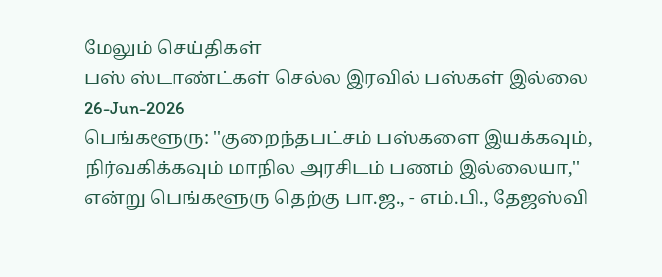மேலும் செய்திகள்
பஸ் ஸ்டாண்ட்கள் செல்ல இரவில் பஸ்கள் இல்லை
26-Jun-2026
பெங்களூரு: ''குறைந்தபட்சம் பஸ்களை இயக்கவும், நிர்வகிக்கவும் மாநில அரசிடம் பணம் இல்லையா,'' என்று பெங்களூரு தெற்கு பா.ஜ., - எம்.பி., தேஜஸ்வி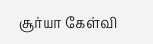சூர்யா கேள்வி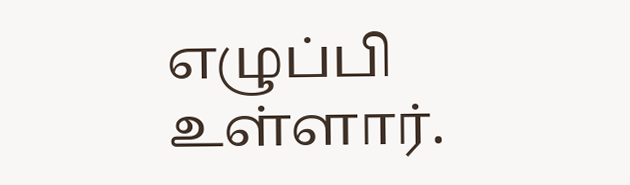எழுப்பி உள்ளார்.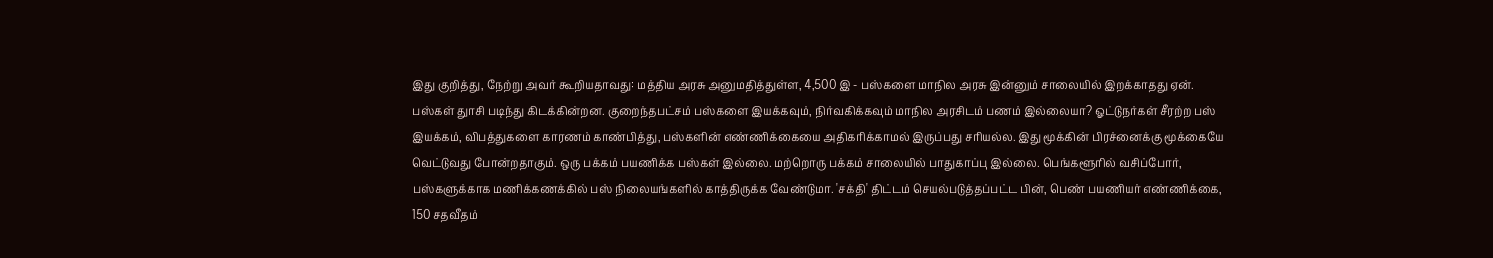இது குறித்து, நேற்று அவர் கூறியதாவது: மத்திய அரசு அனுமதித்துள்ள, 4,500 இ - பஸ்களை மாநில அரசு இன்னும் சாலையில் இறக்காதது ஏன். பஸ்கள் துாசி படிந்து கிடக்கின்றன. குறைந்தபட்சம் பஸ்களை இயக்கவும், நிர்வகிக்கவும் மாநில அரசிடம் பணம் இல்லையா? ஓட்டுநர்கள் சீரற்ற பஸ் இயக்கம், விபத்துகளை காரணம் காண்பித்து, பஸ்களின் எண்ணிக்கையை அதிகரிக்காமல் இருப்பது சரியல்ல. இது மூக்கின் பிரச்னைக்கு மூக்கையே வெட்டுவது போன்றதாகும். ஒரு பக்கம் பயணிக்க பஸ்கள் இல்லை. மற்றொரு பக்கம் சாலையில் பாதுகாப்பு இல்லை. பெங்களூரில் வசிப்போர், பஸ்களுக்காக மணிக்கணக்கில் பஸ் நிலையங்களில் காத்திருக்க வேண்டுமா. 'சக்தி' திட்டம் செயல்படுத்தப்பட்ட பின், பெண் பயணியர் எண்ணிக்கை, 150 சதவீதம்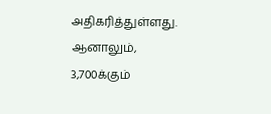அதிகரித்துள்ளது. ஆனாலும், 3,700க்கும்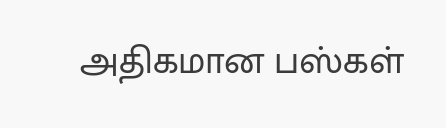அதிகமான பஸ்கள்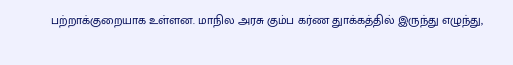பற்றாக்குறையாக உள்ளன. மாநில அரசு கும்ப கர்ண துாக்கத்தில் இருந்து எழுந்து,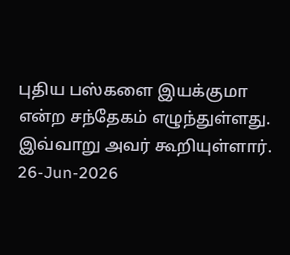புதிய பஸ்களை இயக்குமா என்ற சந்தேகம் எழுந்துள்ளது. இவ்வாறு அவர் கூறியுள்ளார்.
26-Jun-2026